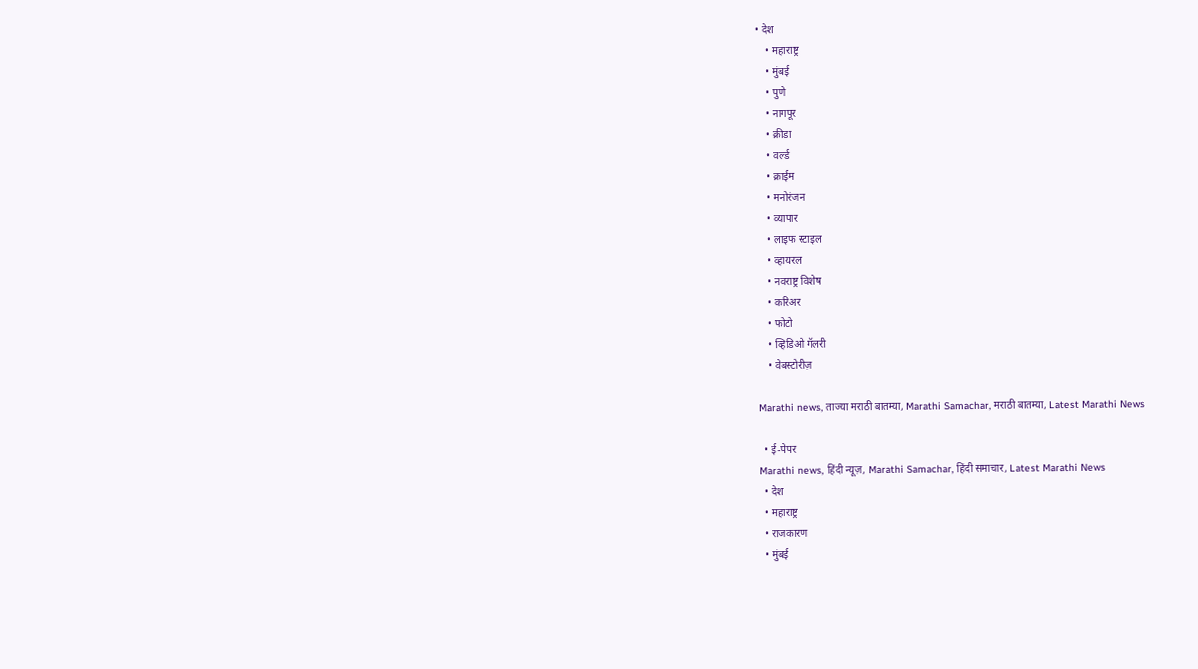• देश
    • महाराष्ट्र
    • मुंबई
    • पुणे
    • नागपूर
    • क्रीडा
    • वर्ल्ड
    • क्राईम
    • मनोरंजन
    • व्यापार
    • लाइफ स्टाइल
    • व्हायरल
    • नवराष्ट्र विशेष
    • करिअर
    • फोटो
    • व्हिडिओ गॅलरी
    • वेबस्टोरीज़

Marathi news, ताज्या मराठी बातम्या, Marathi Samachar, मराठी बातम्या, Latest Marathi News

  • ई-पेपर
Marathi news, हिंदी न्यूज़, Marathi Samachar, हिंदी समाचार, Latest Marathi News
  • देश
  • महाराष्ट्र
  • राजकारण
  • मुंबई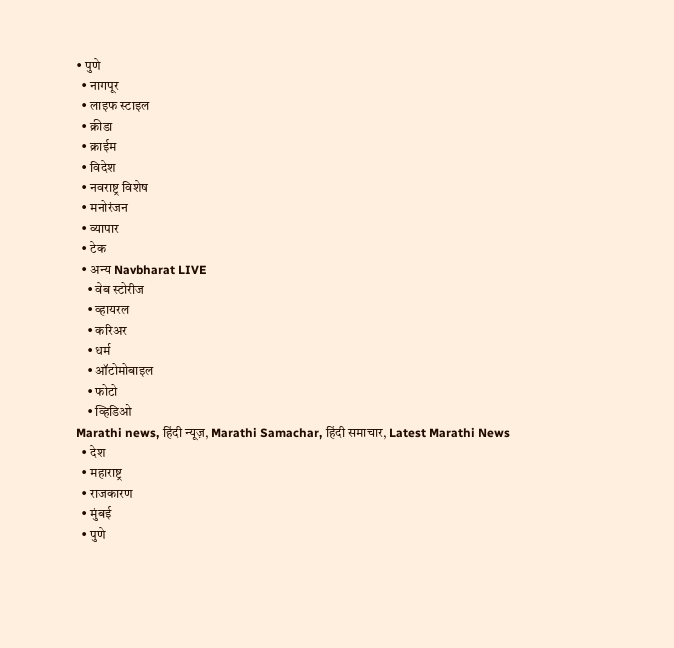• पुणे
  • नागपूर
  • लाइफ स्टाइल
  • क्रीडा
  • क्राईम
  • विदेश
  • नवराष्ट्र विशेष
  • मनोरंजन
  • व्यापार
  • टेक
  • अन्य Navbharat LIVE
    • वेब स्टोरीज
    • व्हायरल
    • करिअर
    • धर्म
    • ऑटोमोबाइल
    • फोटो
    • व्हिडिओ
Marathi news, हिंदी न्यूज़, Marathi Samachar, हिंदी समाचार, Latest Marathi News
  • देश
  • महाराष्ट्र
  • राजकारण
  • मुंबई
  • पुणे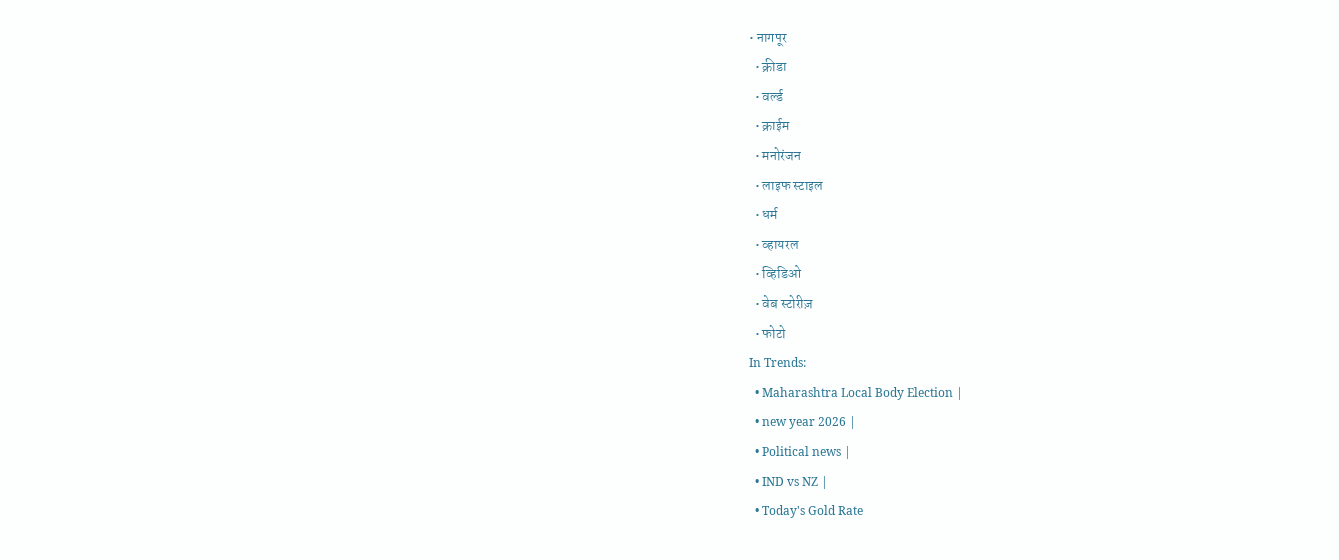• नागपूर
  • क्रीडा
  • वर्ल्ड
  • क्राईम
  • मनोरंजन
  • लाइफ स्टाइल
  • धर्म
  • व्हायरल
  • व्हिडिओ
  • वेब स्टोरीज़
  • फोटो
In Trends:
  • Maharashtra Local Body Election |
  • new year 2026 |
  • Political news |
  • IND vs NZ |
  • Today's Gold Rate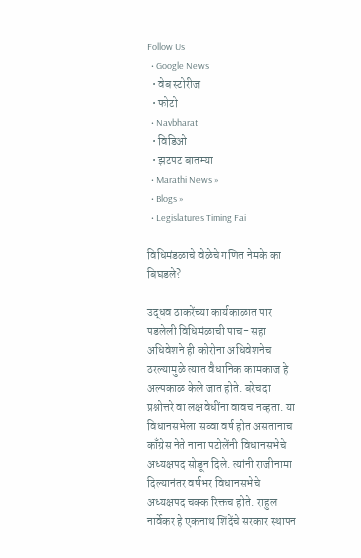Follow Us
  • Google News
  • वेब स्टोरीज
  • फोटो
  • Navbharat
  • विडिओ
  • झटपट बातम्या
  • Marathi News »
  • Blogs »
  • Legislatures Timing Fai

विधिमंडळाचे वेळेचे गणित नेमके का बिघडले?

उद्धव ठाकरेंच्या कार्यकाळात पार पडलेली विधिमंळाची पाच- सहा अधिवेशने ही कोरोना अधिवेशनेच ठरल्यामुळे त्यात वैधानिक कामकाज हे अल्पकाळ केले जात होते. बरेचदा प्रश्नोत्तरे वा लक्षवेधींना वावच नव्हता. या विधानसभेला सव्वा वर्ष होत असतानाच काँग्रेस नेते नाना पटोलेंनी विधानसभेचे अध्यक्षपद सोडून दिले. त्यांनी राजीनामा दिल्यानंतर वर्षभर विधानसभेचे अध्यक्षपद चक्क रिक्तच होते. राहुल नार्वेकर हे एकनाथ शिंदेंचे सरकार स्थापन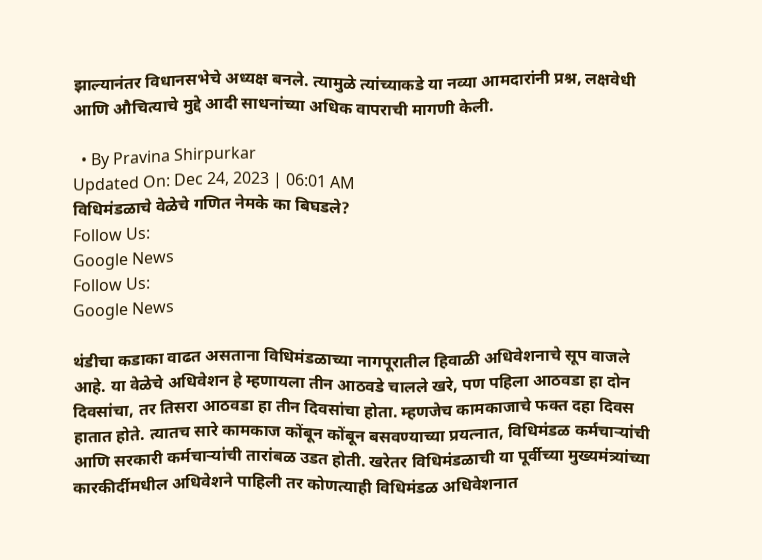झाल्यानंतर विधानसभेचे अध्यक्ष बनले. त्यामुळे त्यांच्याकडे या नव्या आमदारांनी प्रश्न, लक्षवेधी आणि औचित्याचे मुद्दे आदी साधनांच्या अधिक वापराची मागणी केली.

  • By Pravina Shirpurkar
Updated On: Dec 24, 2023 | 06:01 AM
विधिमंडळाचे वेळेचे गणित नेमके का बिघडले?
Follow Us:
Google News
Follow Us:
Google News

थंडीचा कडाका वाढत असताना विधिमंडळाच्या नागपूरातील हिवाळी अधिवेशनाचे सूप वाजले आहे. या वेळेचे अधिवेशन हे म्हणायला तीन आठवडे चालले खरे, पण पहिला आठवडा हा दोन दिवसांचा, तर तिसरा आठवडा हा तीन दिवसांचा होता. म्हणजेच कामकाजाचे फक्त दहा दिवस हातात होते. त्यातच सारे कामकाज कोंबून कोंबून बसवण्याच्या प्रयत्नात, विधिमंडळ कर्मचाऱ्यांची आणि सरकारी कर्मचाऱ्यांची तारांबळ उडत होती. खरेतर विधिमंडळाची या पूर्वीच्या मुख्यमंत्र्यांच्या  कारकीर्दीमधील अधिवेशने पाहिली तर कोणत्याही विधिमंडळ अधिवेशनात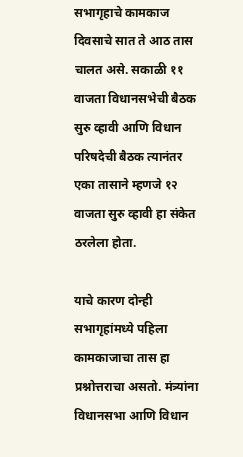सभागृहाचे कामकाज दिवसाचे सात ते आठ तास चालत असे. सकाळी ११ वाजता विधानसभेची बैठक सुरु व्हावी आणि विधान परिषदेची बैठक त्यानंतर एका तासाने म्हणजे १२ वाजता सुरु व्हावी हा संकेत ठरलेला होता.

याचे कारण दोन्ही सभागृहांमध्ये पहिला कामकाजाचा तास हा प्रश्नोत्तराचा असतो. मंत्र्यांना विधानसभा आणि विधान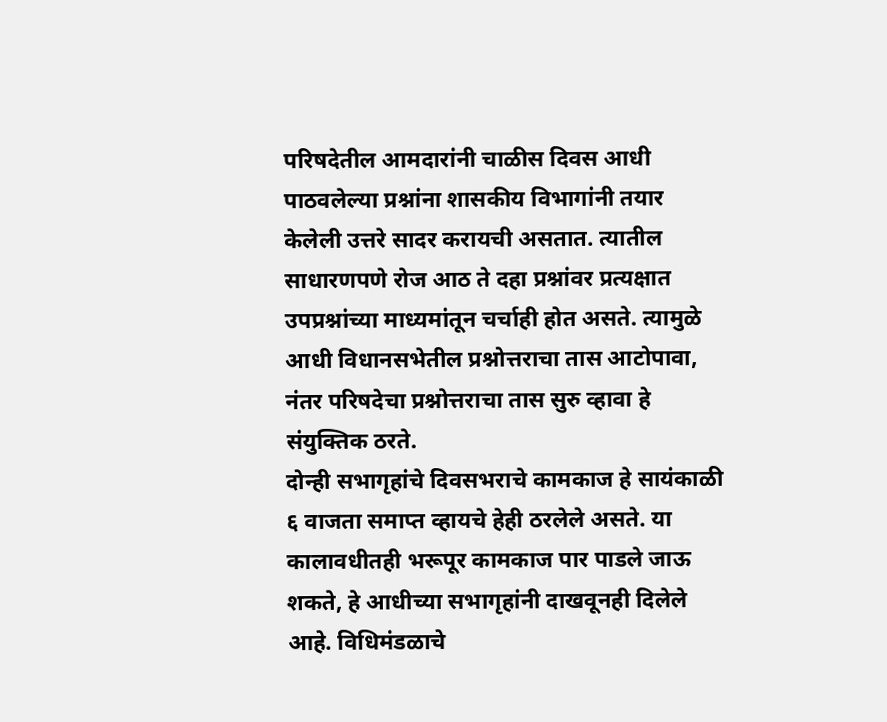परिषदेतील आमदारांनी चाळीस दिवस आधी पाठवलेल्या प्रश्नांना शासकीय विभागांनी तयार केलेली उत्तरे सादर करायची असतात. त्यातील साधारणपणे रोज आठ ते दहा प्रश्नांवर प्रत्यक्षात उपप्रश्नांच्या माध्यमांतून चर्चाही होत असते. त्यामुळे आधी विधानसभेतील प्रश्नोत्तराचा तास आटोपावा, नंतर परिषदेचा प्रश्नोत्तराचा तास सुरु व्हावा हे संयुक्तिक ठरते.
दोन्ही सभागृहांचे दिवसभराचे कामकाज हे सायंकाळी ६ वाजता समाप्त व्हायचे हेही ठरलेले असते. या कालावधीतही भरूपूर कामकाज पार पाडले जाऊ शकते, हे आधीच्या सभागृहांनी दाखवूनही दिलेले आहे. विधिमंडळाचे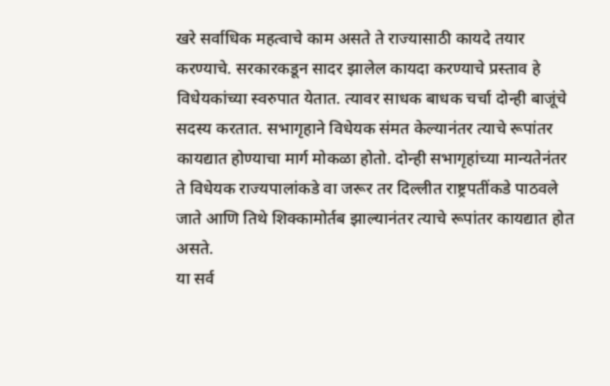खरे सर्वाधिक महत्वाचे काम असते ते राज्यासाठी कायदे तयार करण्याचे. सरकारकडून सादर झालेल कायदा करण्याचे प्रस्ताव हे विधेयकांच्या स्वरुपात येतात. त्यावर साधक बाधक चर्चा दोन्ही बाजूंचे सदस्य करतात. सभागृहाने विधेयक संमत केल्यानंतर त्याचे रूपांतर कायद्यात होण्याचा मार्ग मोकळा होतो. दोन्ही सभागृहांच्या मान्यतेनंतर ते विधेयक राज्यपालांकडे वा जरूर तर दिल्लीत राष्ट्रपतींकडे पाठवले जाते आणि तिथे शिक्कामोर्तब झाल्यानंतर त्याचे रूपांतर कायद्यात होत असते.
या सर्व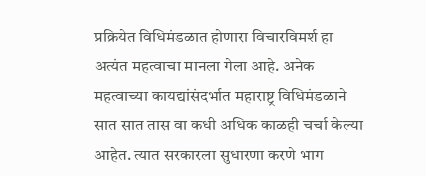प्रक्रियेत विधिमंडळात होणारा विचारविमर्श हा अत्यंत महत्वाचा मानला गेला आहे. अनेक महत्वाच्या कायद्यांसंदर्भात महाराष्ट्र विधिमंडळाने सात सात तास वा कधी अधिक काळही चर्चा केल्या आहेत. त्यात सरकारला सुधारणा करणे भाग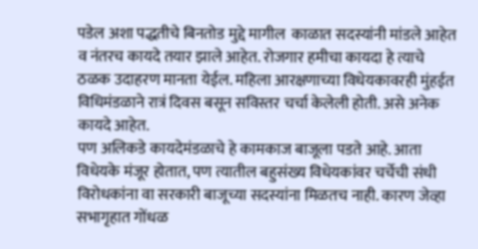पडेल अशा पद्धतीचे बिनतोड मुद्दे मागील  काळात सदस्यांनी मांडले आहेत व नंतरच कायदे तयार झाले आहेत. रोजगार हमीचा कायदा हे त्याचे ठळक उदाहरण मानता येईल. महिला आरक्षणाच्या विधेयकावरही मुंहईत विधिमंडळाने रात्रं दिवस बसून सविस्तर चर्चा केलेली होती. असे अनेक कायदे आहेत.
पण अलिकडे कायदेमंडळाचे हे कामकाज बाजूला पडते आहे. आता विधेयके मंजूर होतात, पण त्यातील बहुसंख्य विधेयकांवर चर्चेची संधी विरोधकांना वा सरकारी बाजूच्या सदस्यांना मिळतच नाही. कारण जेव्हा सभागृहात गोंधळ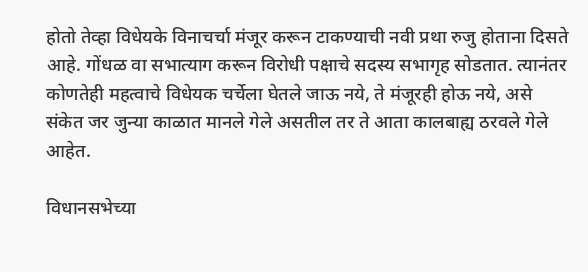होतो तेव्हा विधेयके विनाचर्चा मंजूर करून टाकण्याची नवी प्रथा रुजु होताना दिसते आहे. गोंधळ वा सभात्याग करून विरोधी पक्षाचे सदस्य सभागृह सोडतात. त्यानंतर कोणतेही महत्वाचे विधेयक चर्चेला घेतले जाऊ नये, ते मंजूरही होऊ नये, असे संकेत जर जुन्या काळात मानले गेले असतील तर ते आता कालबाह्य ठरवले गेले आहेत.

विधानसभेच्या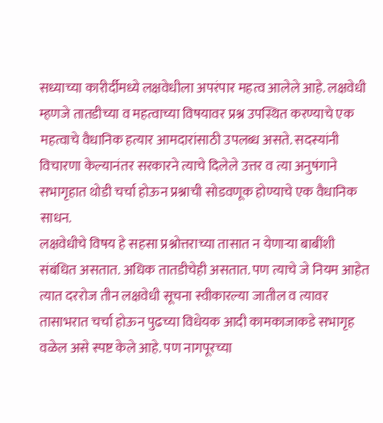सध्याच्या कारीर्दीमध्ये लक्षवेधीला अपरंपार महत्व आलेले आहे. लक्षवेधी म्हणजे तातडीच्या व महत्वाच्या विषयावर प्रश्न उपस्थित करण्याचे एक महत्वाचे वैधानिक हत्यार आमदारांसाठी उपलब्ध असते. सदस्यांनी विचारणा केल्यानंतर सरकारने त्याचे दिलेले उत्तर व त्या अनुषंगाने सभागृहात थोडी चर्चा होऊन प्रश्नाची सोडवणूक होण्याचे एक वैधानिक साधन.
लक्षवेधीचे विषय हे सहसा प्रश्नोत्तराच्या तासात न येणाऱ्या बाबींशी संबंधित असतात. अधिक तातडीचेही असतात. पण त्याचे जे नियम आहेत त्यात दररोज तीन लक्षवेधी सूचना स्वीकारल्या जातील व त्यावर तासाभरात चर्चा होऊन पुढच्या विधेयक आदी कामकाजाकडे सभागृह वळेल असे स्पष्ट केले आहे. पण नागपूरच्या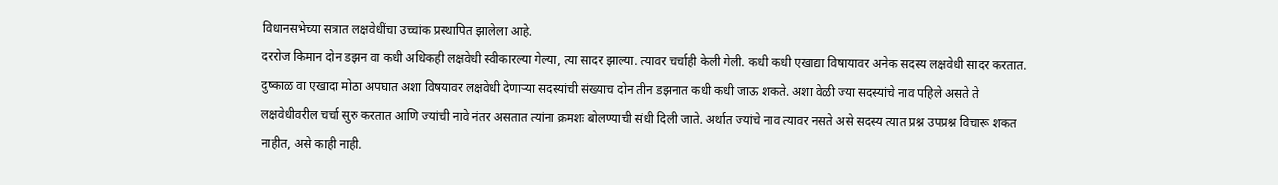विधानसभेच्या सत्रात लक्षवेधींचा उच्चांक प्रस्थापित झालेला आहे.
दररोज किमान दोन डझन वा कधी अधिकही लक्षवेधी स्वीकारल्या गेल्या, त्या सादर झाल्या. त्यावर चर्चाही केली गेली. कधी कधी एखाद्या विषायावर अनेक सदस्य लक्षवेधी सादर करतात. दुष्काळ वा एखादा मोठा अपघात अशा विषयावर लक्षवेधी देणाऱ्या सदस्यांची संख्याच दोन तीन डझनात कधी कधी जाऊ शकते. अशा वेळी ज्या सदस्यांचे नाव पहिले असते ते लक्षवेधीवरील चर्चा सुरु करतात आणि ज्यांची नावे नंतर असतात त्यांना क्रमशः बोलण्याची संधी दिली जाते. अर्थात ज्यांचे नाव त्यावर नसते असे सदस्य त्यात प्रश्न उपप्रश्न विचारू शकत नाहीत, असे काही नाही.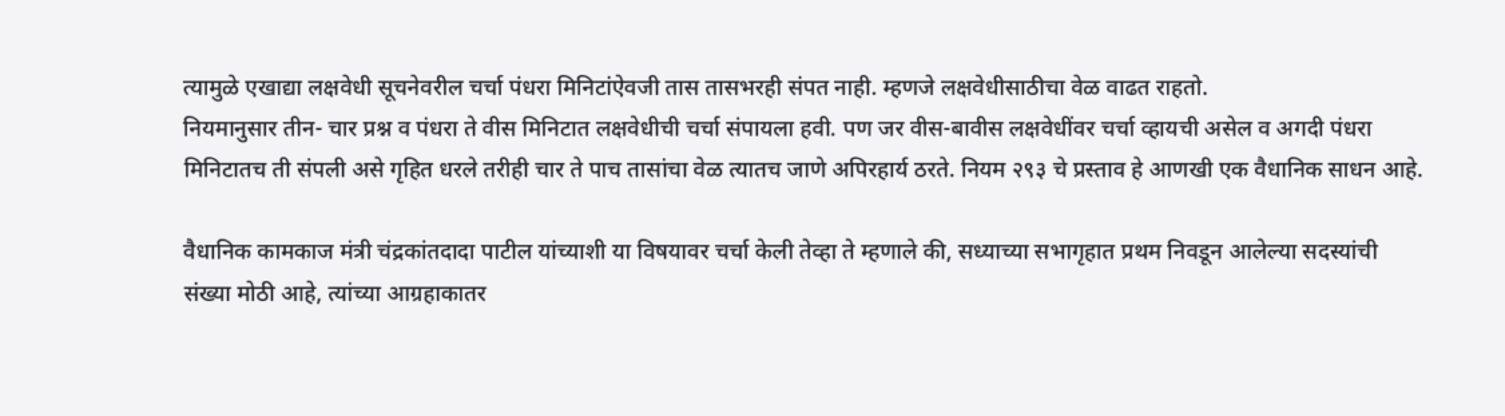त्यामुळे एखाद्या लक्षवेधी सूचनेवरील चर्चा पंधरा मिनिटांऐवजी तास तासभरही संपत नाही. म्हणजे लक्षवेधीसाठीचा वेळ वाढत राहतो.
नियमानुसार तीन- चार प्रश्न व पंधरा ते वीस मिनिटात लक्षवेधीची चर्चा संपायला हवी. पण जर वीस-बावीस लक्षवेधींवर चर्चा व्हायची असेल व अगदी पंधरा मिनिटातच ती संपली असे गृहित धरले तरीही चार ते पाच तासांचा वेळ त्यातच जाणे अपिरहार्य ठरते. नियम २९३ चे प्रस्ताव हे आणखी एक वैधानिक साधन आहे.

वैधानिक कामकाज मंत्री चंद्रकांतदादा पाटील यांच्याशी या विषयावर चर्चा केली तेव्हा ते म्हणाले की, सध्याच्या सभागृहात प्रथम निवडून आलेल्या सदस्यांची संख्या मोठी आहे, त्यांच्या आग्रहाकातर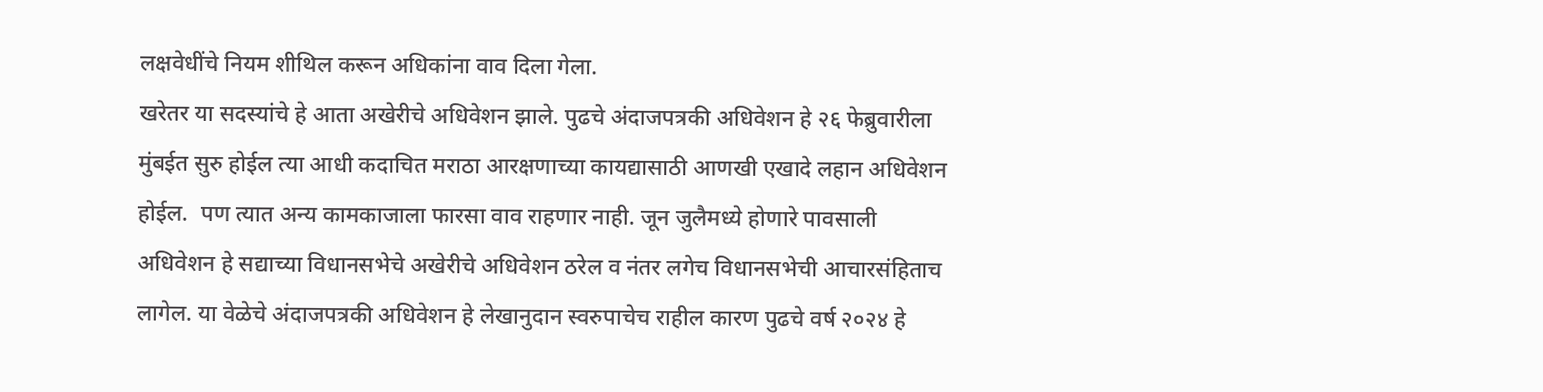लक्षवेधींचे नियम शीथिल करून अधिकांना वाव दिला गेला.
खरेतर या सदस्यांचे हे आता अखेरीचे अधिवेशन झाले. पुढचे अंदाजपत्रकी अधिवेशन हे २६ फेब्रुवारीला मुंबईत सुरु होईल त्या आधी कदाचित मराठा आरक्षणाच्या कायद्यासाठी आणखी एखादे लहान अधिवेशन होईल.  पण त्यात अन्य कामकाजाला फारसा वाव राहणार नाही. जून जुलैमध्ये होणारे पावसाली अधिवेशन हे सद्याच्या विधानसभेचे अखेरीचे अधिवेशन ठरेल व नंतर लगेच विधानसभेची आचारसंहिताच लागेल. या वेळेचे अंदाजपत्रकी अधिवेशन हे लेखानुदान स्वरुपाचेच राहील कारण पुढचे वर्ष २०२४ हे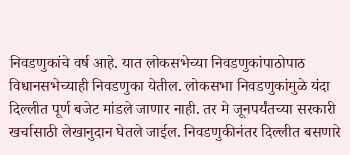निवडणुकांचे वर्ष आहे. यात लोकसभेच्या निवडणुकांपाठोपाठ विधानसभेच्याही निवडणुका येतील. लोकसभा निवडणुकांमुळे यंदा दिल्लीत पूर्ण बजेट मांडले जाणार नाही. तर मे जूनपर्यंतच्या सरकारी खर्चासाठी लेखानुदान घेतले जाईल. निवडणुकीनंतर दिल्लीत बसणारे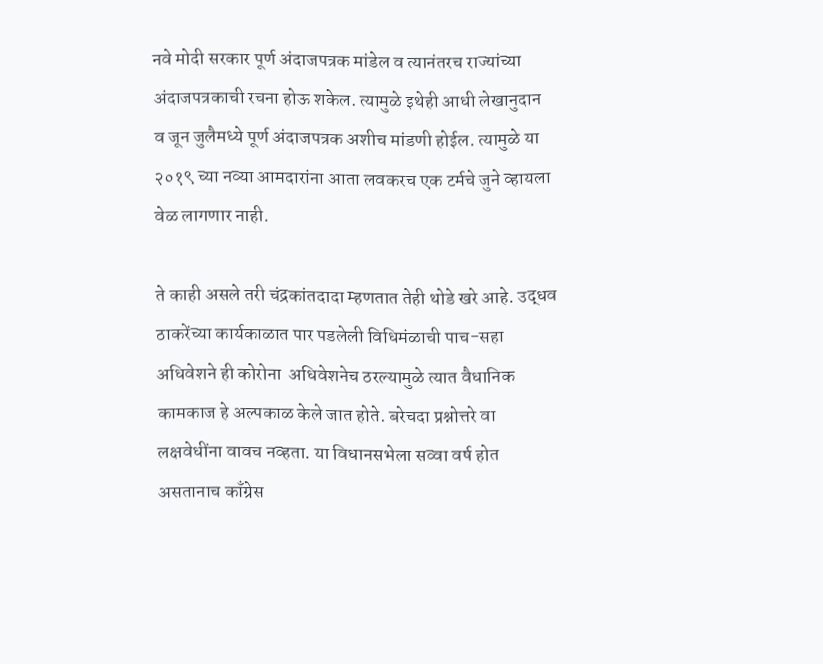नवे मोदी सरकार पूर्ण अंदाजपत्रक मांडेल व त्यानंतरच राज्यांच्या अंदाजपत्रकाची रचना होऊ शकेल. त्यामुळे इथेही आधी लेखानुदान व जून जुलैमध्ये पूर्ण अंदाजपत्रक अशीच मांडणी होईल. त्यामुळे या २०१९ च्या नव्या आमदारांना आता लवकरच एक टर्मचे जुने व्हायला वेळ लागणार नाही.

ते काही असले तरी चंद्रकांतदादा म्हणतात तेही थोडे खरे आहे. उद्धव ठाकरेंच्या कार्यकाळात पार पडलेली विधिमंळाची पाच-सहा अधिवेशने ही कोरोना  अधिवेशनेच ठरल्यामुळे त्यात वैधानिक कामकाज हे अल्पकाळ केले जात होते. बरेचदा प्रश्नोत्तरे वा लक्षवेधींना वावच नव्हता. या विधानसभेला सव्वा वर्ष होत असतानाच काँग्रेस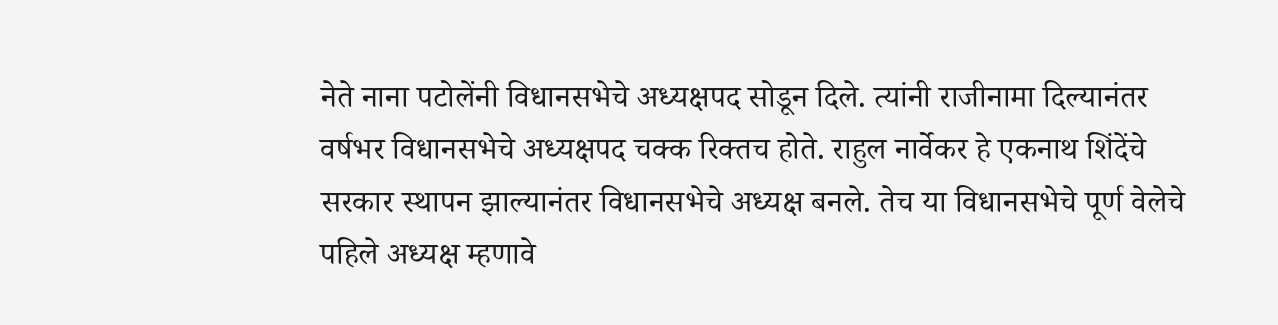नेते नाना पटोलेंनी विधानसभेचे अध्यक्षपद सोडून दिले. त्यांनी राजीनामा दिल्यानंतर वर्षभर विधानसभेचे अध्यक्षपद चक्क रिक्तच होते. राहुल नार्वेकर हे एकनाथ शिंदेंचे सरकार स्थापन झाल्यानंतर विधानसभेचे अध्यक्ष बनले. तेच या विधानसभेचे पूर्ण वेलेचे पहिले अध्यक्ष म्हणावे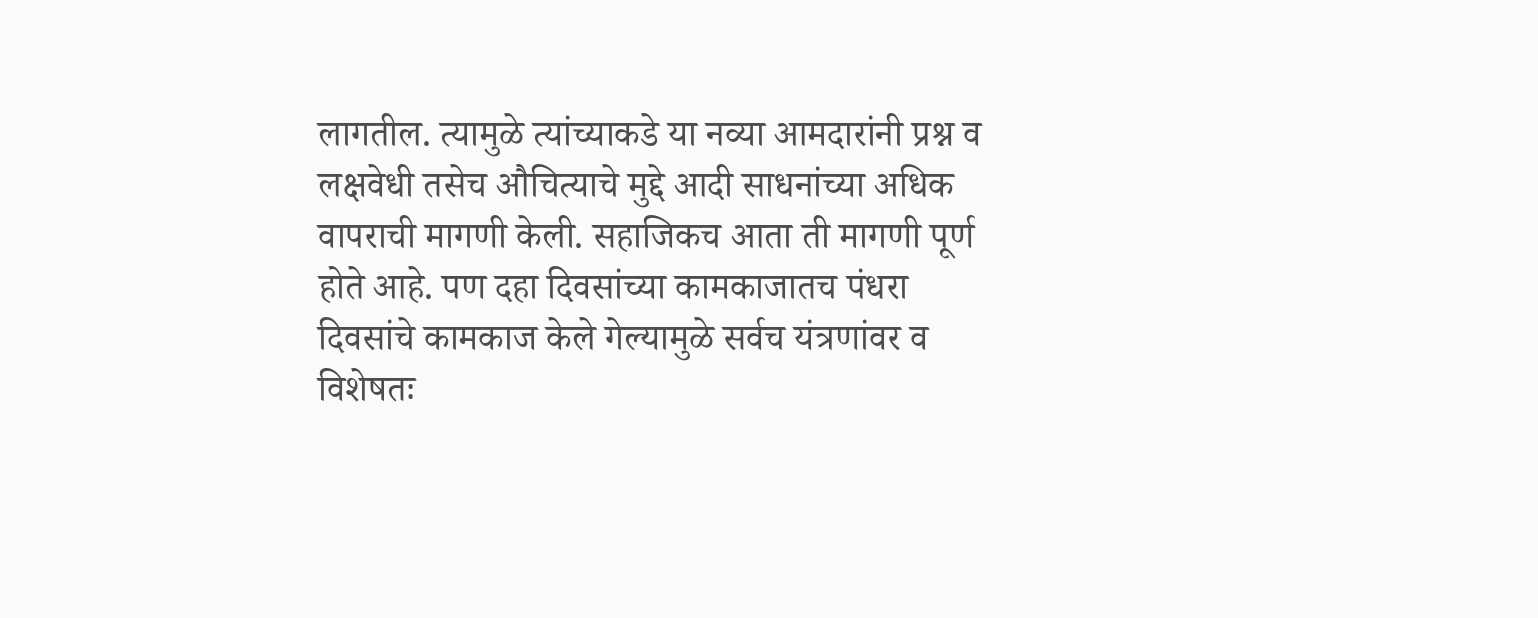लागतील. त्यामुळे त्यांच्याकडे या नव्या आमदारांनी प्रश्न व लक्षवेधी तसेच औचित्याचे मुद्दे आदी साधनांच्या अधिक वापराची मागणी केली. सहाजिकच आता ती मागणी पूर्ण होते आहे. पण दहा दिवसांच्या कामकाजातच पंधरा दिवसांचे कामकाज केले गेल्यामुळे सर्वच यंत्रणांवर व विशेषतः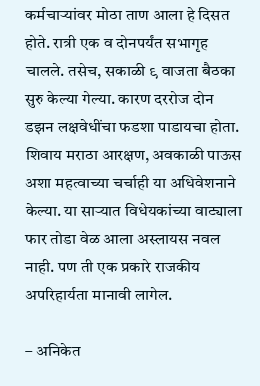कर्मचाऱ्यांवर मोठा ताण आला हे दिसत होते. रात्री एक व दोनपर्यंत सभागृह चालले. तसेच, सकाळी ९ वाजता बैठका सुरु केल्या गेल्या. कारण दररोज दोन डझन लक्षवेधींचा फडशा पाडायचा होता. शिवाय मराठा आरक्षण, अवकाळी पाऊस अशा महत्वाच्या चर्चाही या अधिवेशनाने केल्या. या साऱ्यात विधेयकांच्या वाट्याला फार तोडा वेळ आला अस्लायस नवल नाही. पण ती एक प्रकारे राजकीय अपरिहार्यता मानावी लागेल.

– अनिकेत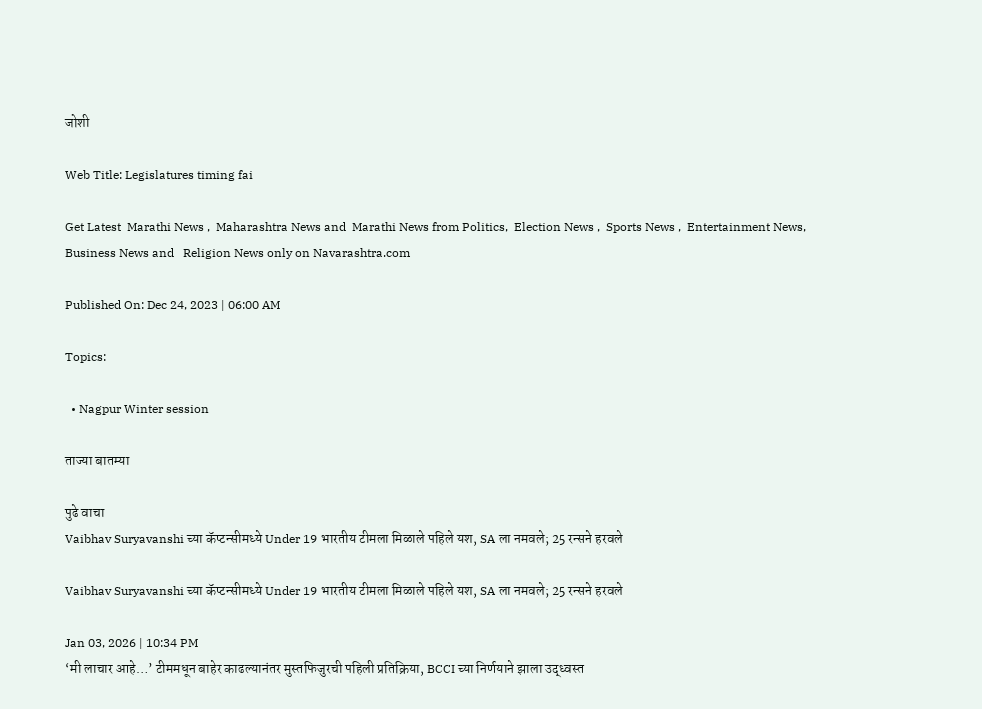जोशी

Web Title: Legislatures timing fai

Get Latest  Marathi News ,  Maharashtra News and  Marathi News from Politics,  Election News ,  Sports News ,  Entertainment News,  Business News and   Religion News only on Navarashtra.com

Published On: Dec 24, 2023 | 06:00 AM

Topics:

  • Nagpur Winter session

ताज्या बातम्या

पुढे वाचा
Vaibhav Suryavanshi च्या कॅप्टन्सीमध्ये Under 19 भारतीय टीमला मिळाले पहिले यश, SA ला नमवले; 25 रन्सने हरवले

Vaibhav Suryavanshi च्या कॅप्टन्सीमध्ये Under 19 भारतीय टीमला मिळाले पहिले यश, SA ला नमवले; 25 रन्सने हरवले

Jan 03, 2026 | 10:34 PM
‘मी लाचार आहे…’ टीममधून बाहेर काढल्यानंतर मुस्तफिजुरची पहिली प्रतिक्रिया, BCCI च्या निर्णयाने झाला उद्ध्वस्त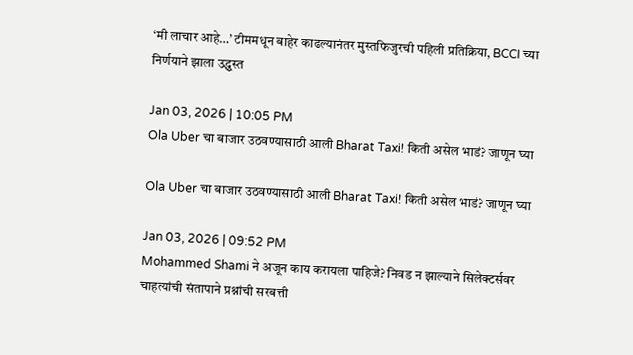‘मी लाचार आहे…’ टीममधून बाहेर काढल्यानंतर मुस्तफिजुरची पहिली प्रतिक्रिया, BCCI च्या निर्णयाने झाला उद्ध्वस्त

Jan 03, 2026 | 10:05 PM
Ola Uber चा बाजार उठवण्यासाठी आली Bharat Taxi! किती असेल भाडं? जाणून घ्या

Ola Uber चा बाजार उठवण्यासाठी आली Bharat Taxi! किती असेल भाडं? जाणून घ्या

Jan 03, 2026 | 09:52 PM
Mohammed Shami ने अजून काय करायला पाहिजे? निवड न झाल्याने सिलेक्टर्सवर चाहत्यांची संतापाने प्रश्नांची सरबत्ती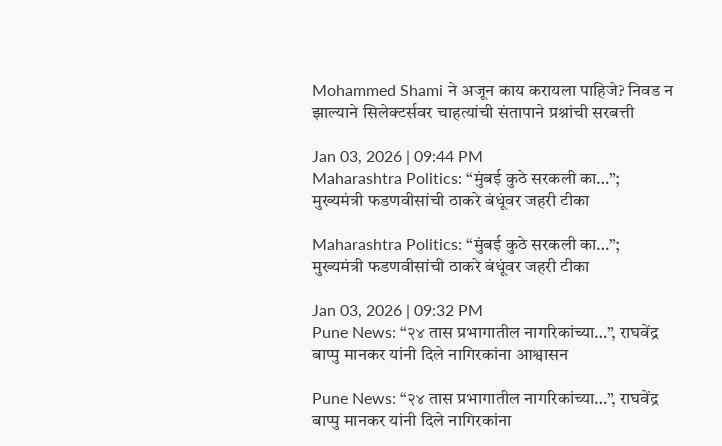Mohammed Shami ने अजून काय करायला पाहिजे? निवड न झाल्याने सिलेक्टर्सवर चाहत्यांची संतापाने प्रश्नांची सरबत्ती

Jan 03, 2026 | 09:44 PM
Maharashtra Politics: “मुंबई कुठे सरकली का…”; मुख्यमंत्री फडणवीसांची ठाकरे बंधूंवर जहरी टीका

Maharashtra Politics: “मुंबई कुठे सरकली का…”; मुख्यमंत्री फडणवीसांची ठाकरे बंधूंवर जहरी टीका

Jan 03, 2026 | 09:32 PM
Pune News: “२४ तास प्रभागातील नागरिकांच्या…”, राघवेंद्र बाप्पु मानकर यांनी दिले नागिरकांना आश्वासन

Pune News: “२४ तास प्रभागातील नागरिकांच्या…”, राघवेंद्र बाप्पु मानकर यांनी दिले नागिरकांना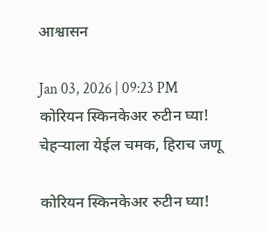आश्वासन

Jan 03, 2026 | 09:23 PM
कोरियन स्किनकेअर रुटीन घ्या! चेहऱ्याला येईल चमक, हिराच जणू

कोरियन स्किनकेअर रुटीन घ्या!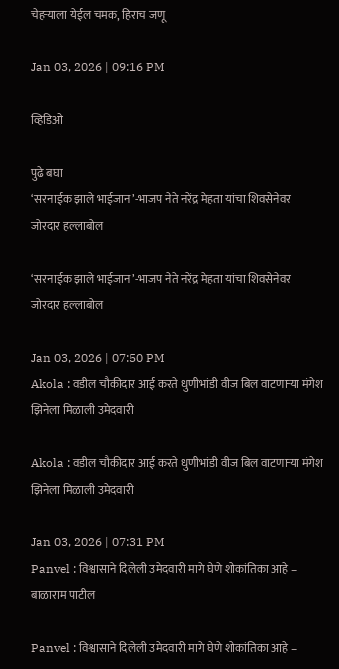चेहऱ्याला येईल चमक, हिराच जणू

Jan 03, 2026 | 09:16 PM

व्हिडिओ

पुढे बघा
‘सरनाईक झाले भाईजान’-भाजप नेते नरेंद्र मेहता यांचा शिवसेनेवर जोरदार हल्लाबोल

‘सरनाईक झाले भाईजान’-भाजप नेते नरेंद्र मेहता यांचा शिवसेनेवर जोरदार हल्लाबोल

Jan 03, 2026 | 07:50 PM
Akola : वडील चौकीदार आई करते धुणीभांडी वीज बिल वाटणाऱ्या मंगेश झिनेला मिळाली उमेदवारी

Akola : वडील चौकीदार आई करते धुणीभांडी वीज बिल वाटणाऱ्या मंगेश झिनेला मिळाली उमेदवारी

Jan 03, 2026 | 07:31 PM
Panvel : विश्वासाने दिलेली उमेदवारी मागे घेणे शोकांतिका आहे – बाळाराम पाटील

Panvel : विश्वासाने दिलेली उमेदवारी मागे घेणे शोकांतिका आहे –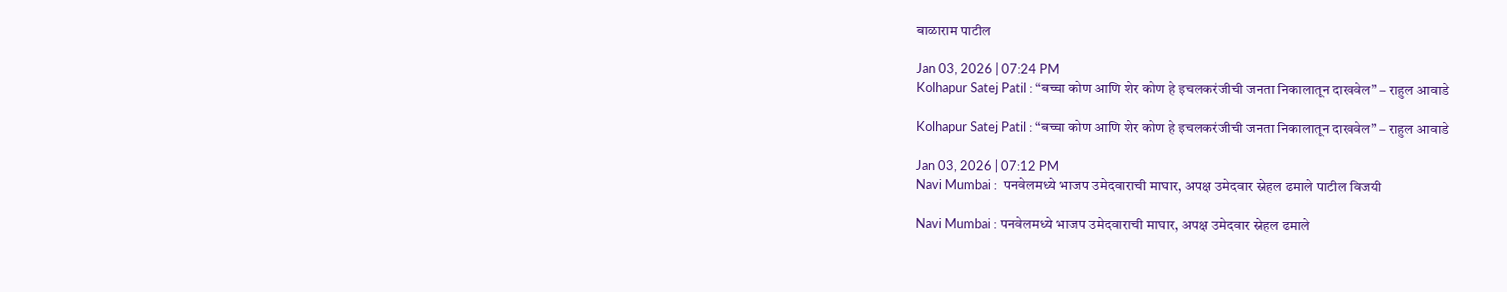बाळाराम पाटील

Jan 03, 2026 | 07:24 PM
Kolhapur Satej Patil : “बच्चा कोण आणि शेर कोण हे इचलकरंजीची जनता निकालातून दाखवेल” – राहुल आवाडे

Kolhapur Satej Patil : “बच्चा कोण आणि शेर कोण हे इचलकरंजीची जनता निकालातून दाखवेल” – राहुल आवाडे

Jan 03, 2026 | 07:12 PM
Navi Mumbai :  पनवेलमध्ये भाजप उमेदवाराची माघार, अपक्ष उमेदवार स्नेहल ढमाले पाटील विजयी

Navi Mumbai : पनवेलमध्ये भाजप उमेदवाराची माघार, अपक्ष उमेदवार स्नेहल ढमाले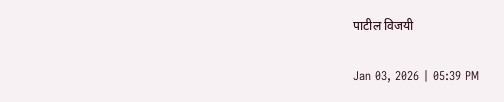पाटील विजयी

Jan 03, 2026 | 05:39 PM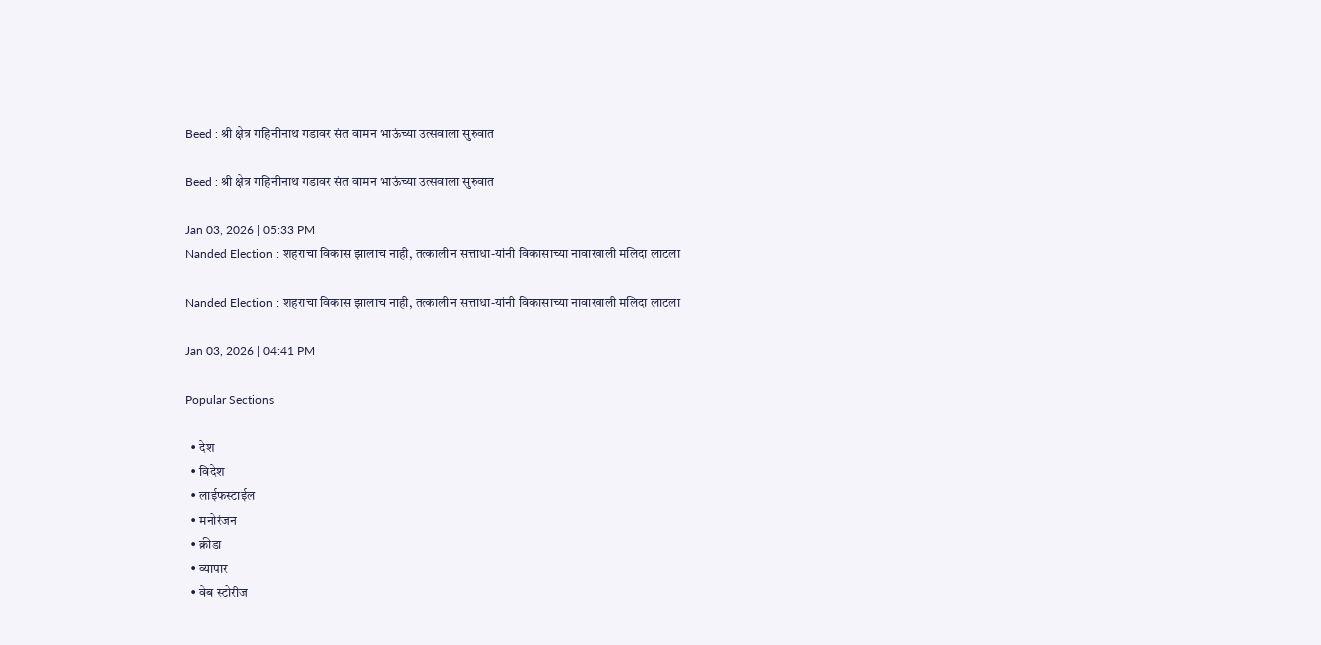Beed : श्री क्षेत्र गहिनीनाथ गडावर संत वामन भाऊंच्या उत्सवाला सुरुवात

Beed : श्री क्षेत्र गहिनीनाथ गडावर संत वामन भाऊंच्या उत्सवाला सुरुवात

Jan 03, 2026 | 05:33 PM
Nanded Election : शहराचा विकास झालाच नाही, तत्कालीन सत्ताधा-यांनी विकासाच्या नावाखाली मलिदा लाटला

Nanded Election : शहराचा विकास झालाच नाही, तत्कालीन सत्ताधा-यांनी विकासाच्या नावाखाली मलिदा लाटला

Jan 03, 2026 | 04:41 PM

Popular Sections

  • देश
  • विदेश
  • लाईफस्टाईल
  • मनोरंजन
  • क्रीडा
  • व्यापार
  • वेब स्टोरीज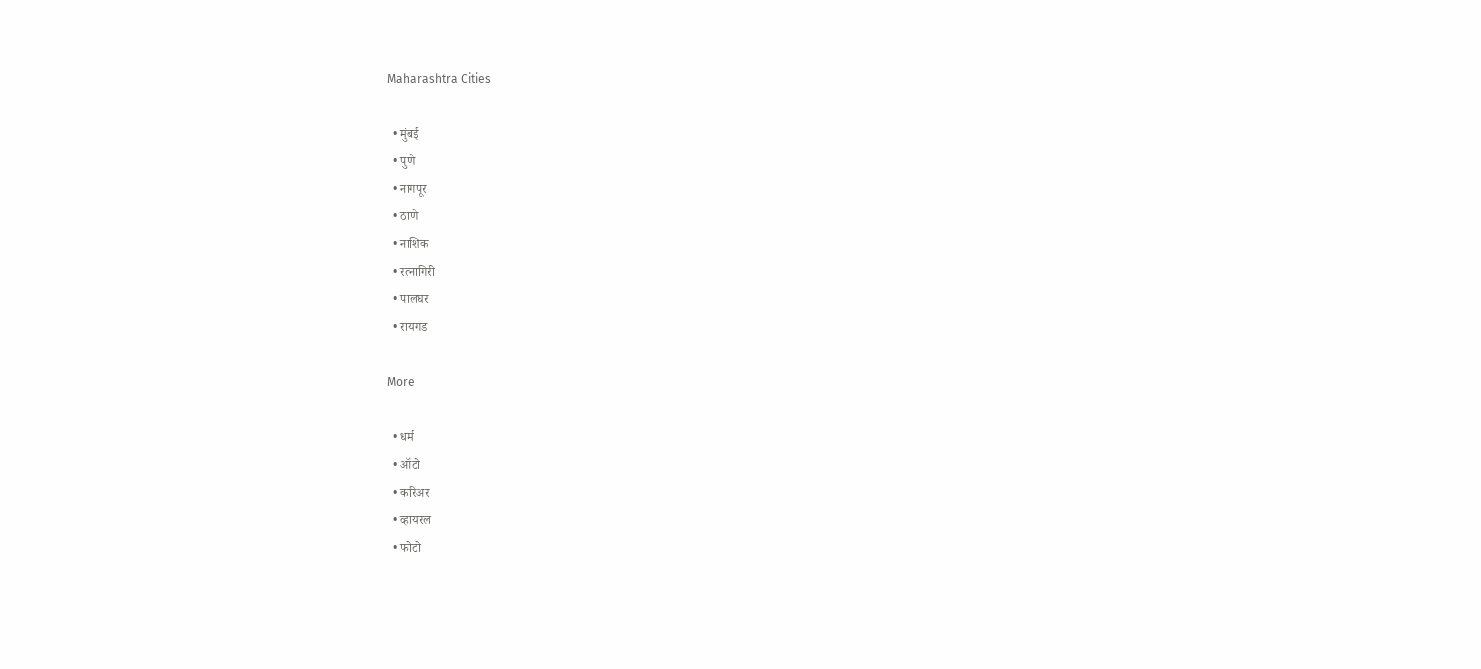Maharashtra Cities

  • मुंबई
  • पुणे
  • नागपूर
  • ठाणे
  • नाशिक
  • रत्नागिरी
  • पालघर
  • रायगड

More

  • धर्म
  • ऑटो
  • करिअर
  • व्हायरल
  • फोटो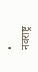• नवराष्ट्र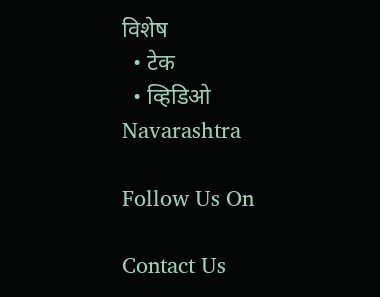विशेष
  • टेक
  • व्हिडिओ
Navarashtra

Follow Us On

Contact Us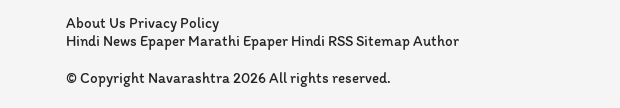About Us Privacy Policy
Hindi News Epaper Marathi Epaper Hindi RSS Sitemap Author

© Copyright Navarashtra 2026 All rights reserved.